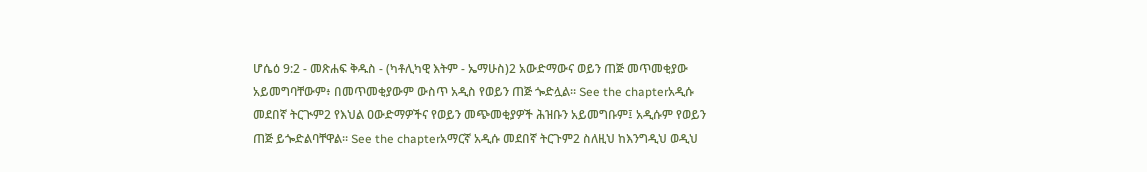ሆሴዕ 9:2 - መጽሐፍ ቅዱስ - (ካቶሊካዊ እትም - ኤማሁስ)2 አውድማውና ወይን ጠጅ መጥመቂያው አይመግባቸውም፥ በመጥመቂያውም ውስጥ አዲስ የወይን ጠጅ ጐድሏል። See the chapterአዲሱ መደበኛ ትርጒም2 የእህል ዐውድማዎችና የወይን መጭመቂያዎች ሕዝቡን አይመግቡም፤ አዲሱም የወይን ጠጅ ይጐድልባቸዋል። See the chapterአማርኛ አዲሱ መደበኛ ትርጉም2 ስለዚህ ከእንግዲህ ወዲህ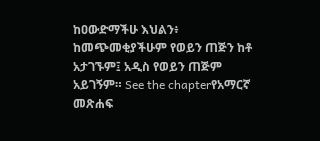ከዐውድማችሁ እህልን፥ ከመጭመቂያችሁም የወይን ጠጅን ከቶ አታገኙም፤ አዲስ የወይን ጠጅም አይገኝም። See the chapterየአማርኛ መጽሐፍ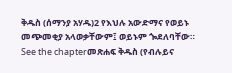ቅዱስ (ሰማንያ አሃዱ)2 የእህሉ አውድማና የወይኑ መጭመቂያ አላወቃቸውም፤ ወይኑም ጐደለባቸው። See the chapterመጽሐፍ ቅዱስ (የብሉይና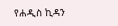የሐዲስ ኪዳን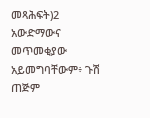መጻሕፍት)2 አውድማውና መጥመቂያው አይመግባቸውም፥ ጉሽ ጠጅም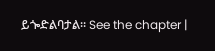ይጐድልባታል። See the chapter |